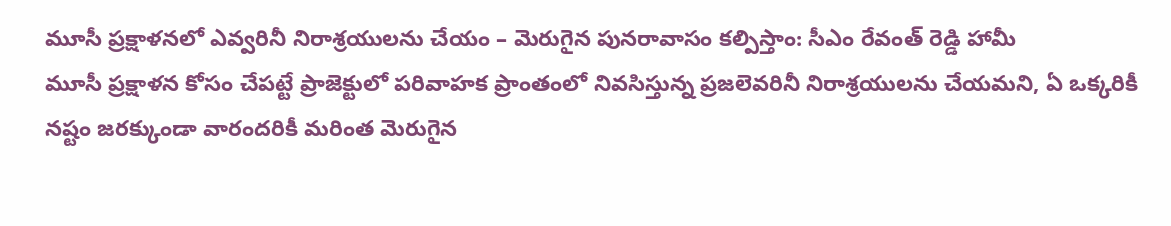మూసీ ప్రక్షాళనలో ఎవ్వరినీ నిరాశ్రయులను చేయం – మెరుగైన పునరావాసం కల్పిస్తాం: సీఎం రేవంత్ రెడ్డి హామీ
మూసీ ప్రక్షాళన కోసం చేపట్టే ప్రాజెక్టులో పరివాహక ప్రాంతంలో నివసిస్తున్న ప్రజలెవరినీ నిరాశ్రయులను చేయమని, ఏ ఒక్కరికీ నష్టం జరక్కుండా వారందరికీ మరింత మెరుగైన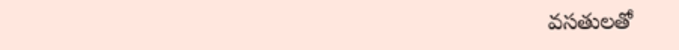వసతులతో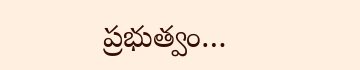ప్రభుత్వం…